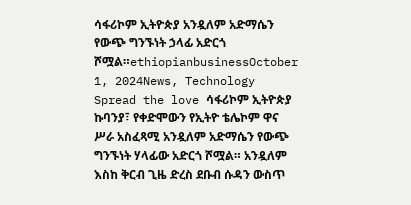ሳፋሪኮም ኢትዮጵያ አንዷለም አድማሴን የውጭ ግንኙነት ኃላፊ አድርጎ ሾሟል።ethiopianbusinessOctober 1, 2024News, Technology Spread the love ሳፋሪኮም ኢትዮጵያ ኩባንያ፣ የቀድሞውን የኢትዮ ቴሌኮም ዋና ሥራ አስፈጻሚ አንዷለም አድማሴን የውጭ ግንኙነት ሃላፊው አድርጎ ሾሟል። አንዷለም እስከ ቅርብ ጊዜ ድረስ ደቡብ ሱዳን ውስጥ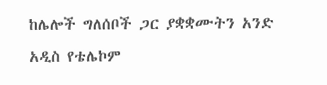ከሌሎች ግለሰቦች ጋር ያቋቋሙትን አንድ አዲስ የቴሌኮም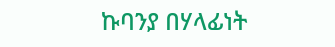ኩባንያ በሃላፊነት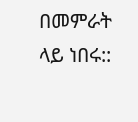በመምራት ላይ ነበሩ::